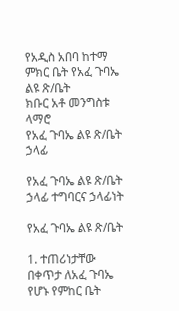የአዲስ አበባ ከተማ ምክር ቤት የአፈ ጉባኤ ልዩ ጽ/ቤት
ክቡር አቶ መንግስቱ ላማሮ
የአፈ ጉባኤ ልዩ ጽ/ቤት ኃላፊ

የአፈ ጉባኤ ልዩ ጽ/ቤት ኃላፊ ተግባርና ኃላፊነት

የአፈ ጉባኤ ልዩ ጽ/ቤት

1. ተጠሪነታቸው በቀጥታ ለአፈ ጉባኤ የሆኑ የምከር ቤት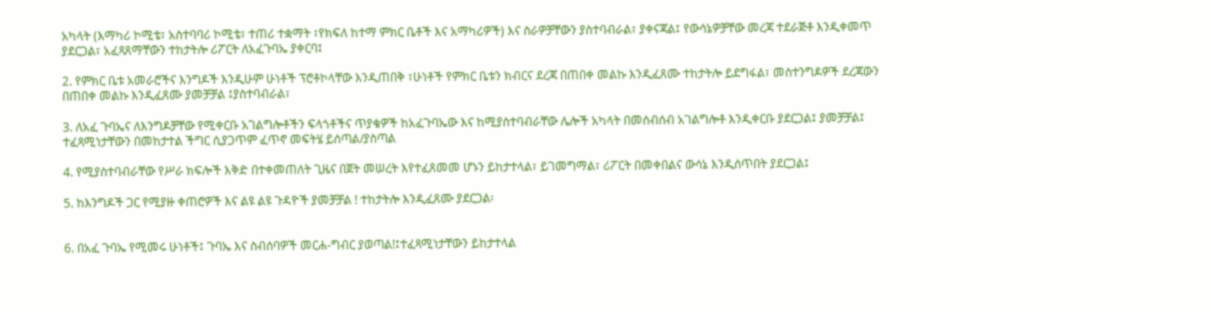አካላት (እማካሪ ኮሚቴ፣ አስተባባሪ ኮሚቴ፣ ተጠሪ ተቋማት ፣የክፍለ ከተማ ምክር ቤቶች እና አማካሪዎች) እና ስራዎቻቸውን ያስተባብራል፣ ያቀናጃል፤ የውሳኔዎቻቸው መረጃ ተደራጅቶ እንዲቀመጥ ያደርጋል፣ አፈጻጸማቸውን ተከታትሎ ሪፖርት ለአፈጉባኤ ያቀርባ፤

2. የምክር ቤቱ አመራሮችና እንግዶች እንዲሁም ሁነቶች ፕሮቶኮላቸው እንዲጠበቅ ፣ሁነቶች የምክር ቤቱን ክብርና ደረጃ በጠበቀ መልኩ እንዲፈጸሙ ተከታትሎ ይደግፋል፣ መስተንግዶዎች ደረጃውን በጠበቀ መልኩ እንዲፈጸሙ ያመቻቻል ፤ያስተባብራል፣

3. ለአፈ ጉባኤና ለእንግዶቻቸው የሚቀርቡ አገልግሎቶችን ፍላጎቶችና ጥያቄዎች ከአፈጉባኤው እና ከሚያስተባብራቸው ሌሎች አካላት በመሰብሰብ አገልግሎቶ እንዲቀርቡ ያደርጋል፤ ያመቻቻል፤ ተፈጻሚነታቸውን በመከታተል ችግር ሲያጋጥም ፈጥኖ መፍትሄ ይሰጣል/ያስጣል

4. የሚያስተባብራቸው የሥራ ክፍሎች እቅድ በተቀመጠለት ጊዜና በጀት መሠረት እየተፈጸመመ ሆኑን ይከታተላል፣ ይገመግማል፣ ሪፖርት በመቀበልና ውሳኔ እንዲሰጥበት ያደርጋል፤

5. ከእንግዶች ጋር የሚያዙ ቀጠሮዎች እና ልዩ ልዩ ጉዳዮች ያመቻቻል ! ተከታትሎ እንዲፈጸሙ ያደርጋል፡


6. በአፈ ጉባኤ የሚመሩ ሁነቶች፤ ጉባኤ እና ስብሰባዎች መርሐ-ግብር ያወጣል!፤ተፈጻሚነታቸውን ይከታተላል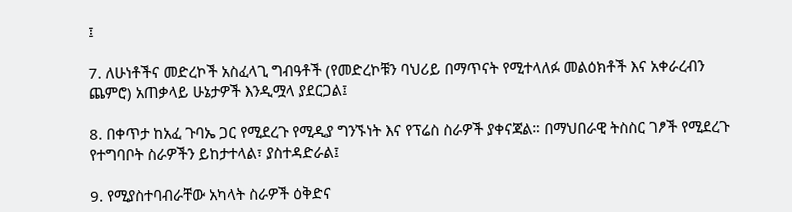፤

7. ለሁነቶችና መድረኮች አስፈላጊ ግብዓቶች (የመድረኮቹን ባህሪይ በማጥናት የሚተላለፉ መልዕክቶች እና አቀራረብን ጨምሮ) አጠቃላይ ሁኔታዎች እንዲሟላ ያደርጋል፤

8. በቀጥታ ከአፈ ጉባኤ ጋር የሚደረጉ የሚዲያ ግንኙነት እና የፕሬስ ስራዎች ያቀናጃል። በማህበራዊ ትስስር ገፆች የሚደረጉ የተግባቦት ስራዎችን ይከታተላል፣ ያስተዳድራል፤

9. የሚያስተባብራቸው አካላት ስራዎች ዕቅድና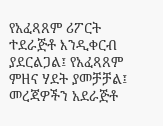የአፈጻጸም ሪፖርት ተደራጅቶ እንዲቀርብ ያደርልጋል፤ የአፈጻጸም ምዘና ሃደት ያመቻቻል፤ መረጃዎችን አደራጅቶ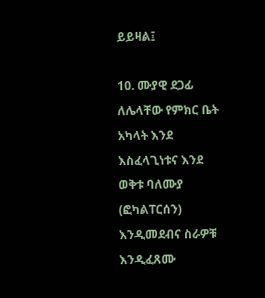ይይዛል፤

10. ሙያዊ ደጋፊ ለሌላቸው የምክር ቤት አካላት እንደ እስፈላጊነቱና እንደ ወቅቱ ባለሙያ (ፎካልፐርሰን) እንዲመደብና ስራዎቹ እንዲፈጸሙ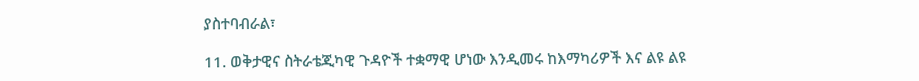ያስተባብራል፣

11. ወቅታዊና ስትራቴጂካዊ ጉዳዮች ተቋማዊ ሆነው እንዲመሩ ከእማካሪዎች እና ልዩ ልዩ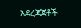አደረጃጀቶች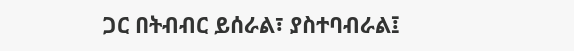ጋር በትብብር ይሰራል፣ ያስተባብራል፤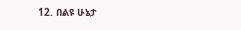12. በልዩ ሁኔታ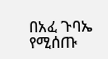በአፈ ጉባኤ የሚሰጡ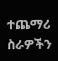ተጨማሪ ስራዎችን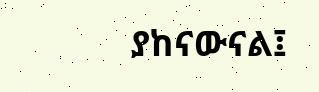ያከናውናል፤